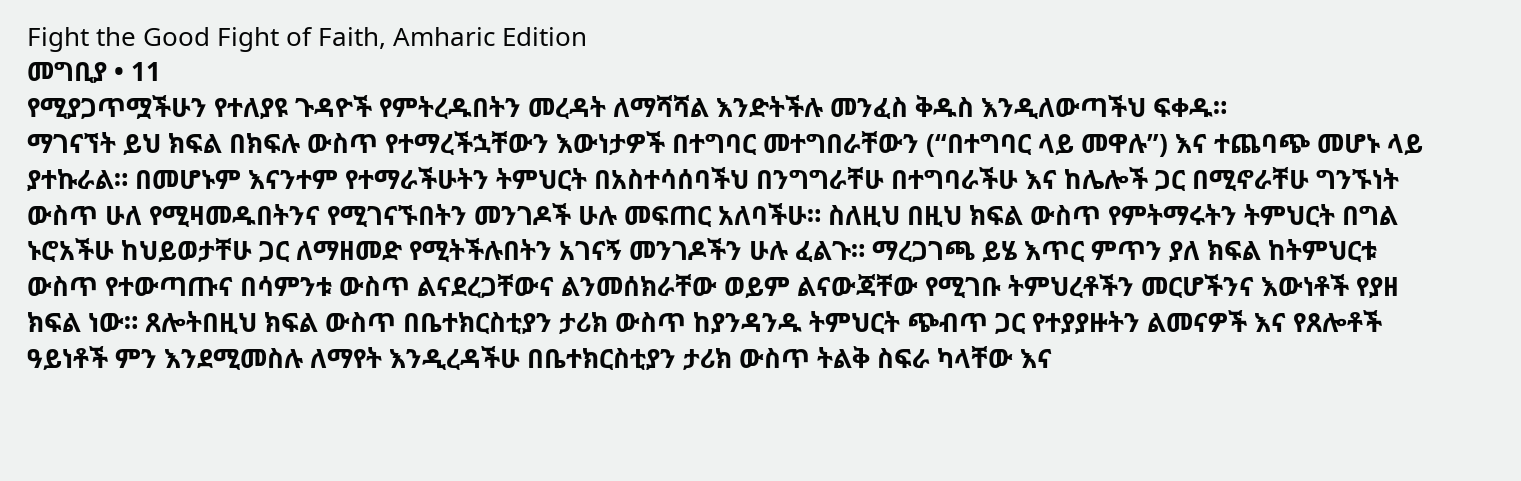Fight the Good Fight of Faith, Amharic Edition
መግቢያ • 11
የሚያጋጥሟችሁን የተለያዩ ጉዳዮች የምትረዱበትን መረዳት ለማሻሻል እንድትችሉ መንፈስ ቅዱስ እንዲለውጣችህ ፍቀዱ።
ማገናኘት ይህ ክፍል በክፍሉ ውስጥ የተማረችኋቸውን እውነታዎች በተግባር መተግበራቸውን (“በተግባር ላይ መዋሉ”) እና ተጨባጭ መሆኑ ላይ ያተኩራል። በመሆኑም እናንተም የተማራችሁትን ትምህርት በአስተሳሰባችህ በንግግራቸሁ በተግባራችሁ እና ከሌሎች ጋር በሚኖራቸሁ ግንኙነት ውስጥ ሁለ የሚዛመዱበትንና የሚገናኙበትን መንገዶች ሁሉ መፍጠር አለባችሁ። ስለዚህ በዚህ ክፍል ውስጥ የምትማሩትን ትምህርት በግል ኑሮአችሁ ከህይወታቸሁ ጋር ለማዘመድ የሚትችሉበትን አገናኝ መንገዶችን ሁሉ ፈልጉ። ማረጋገጫ ይሄ እጥር ምጥን ያለ ክፍል ከትምህርቱ ውስጥ የተውጣጡና በሳምንቱ ውስጥ ልናደረጋቸውና ልንመሰክራቸው ወይም ልናውጃቸው የሚገቡ ትምህረቶችን መርሆችንና እውነቶች የያዘ ክፍል ነው። ጸሎትበዚህ ክፍል ውስጥ በቤተክርስቲያን ታሪክ ውስጥ ከያንዳንዱ ትምህርት ጭብጥ ጋር የተያያዙትን ልመናዎች እና የጸሎቶች ዓይነቶች ምን እንደሚመስሉ ለማየት እንዲረዳችሁ በቤተክርስቲያን ታሪክ ውስጥ ትልቅ ስፍራ ካላቸው እና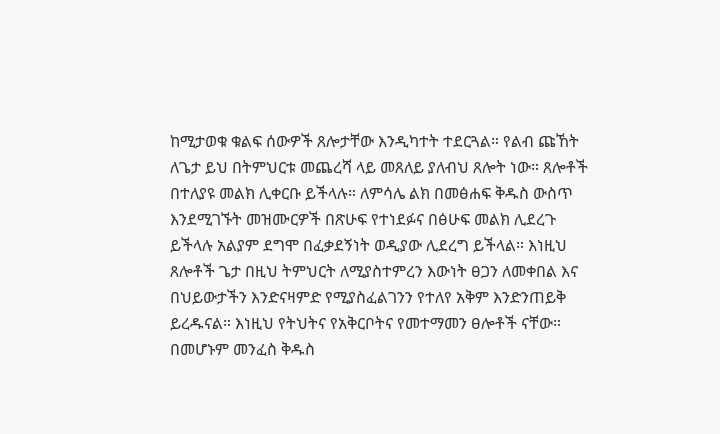ከሚታወቁ ቁልፍ ሰውዎች ጸሎታቸው እንዲካተት ተደርጓል። የልብ ጩኸት ለጌታ ይህ በትምህርቱ መጨረሻ ላይ መጸለይ ያለብህ ጸሎት ነው። ጸሎቶች በተለያዩ መልክ ሊቀርቡ ይችላሉ። ለምሳሌ ልክ በመፅሐፍ ቅዱስ ውስጥ እንደሚገኙት መዝሙርዎች በጽሁፍ የተነደፉና በፅሁፍ መልክ ሊደረጉ ይችላሉ አልያም ደግሞ በፈቃደኝነት ወዲያው ሊደረግ ይችላል። እነዚህ ጸሎቶች ጌታ በዚህ ትምህርት ለሚያስተምረን እውነት ፀጋን ለመቀበል እና በህይውታችን እንድናዛምድ የሚያስፈልገንን የተለየ አቅም እንድንጠይቅ ይረዱናል። እነዚህ የትህትና የአቅርቦትና የመተማመን ፀሎቶች ናቸው። በመሆኑም መንፈስ ቅዱስ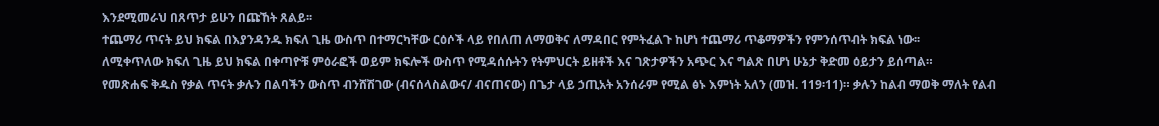እንደሚመራህ በጸጥታ ይሁን በጩኸት ጸልይ፡፡
ተጨማሪ ጥናት ይህ ክፍል በእያንዳንዱ ክፍለ ጊዜ ውስጥ በተማርካቸው ርዕሶች ላይ የበለጠ ለማወቅና ለማዳበር የምትፈልጉ ከሆነ ተጨማሪ ጥቆማዎችን የምንሰጥብት ክፍል ነው፡፡
ለሚቀጥለው ክፍለ ጊዜ ይህ ክፍል በቀጣዮቹ ምዕራፎች ወይም ክፍሎች ውስጥ የሚዳሰሱትን የትምህርት ይዘቶች እና ገጽታዎችን አጭር እና ግልጽ በሆነ ሁኔታ ቅድመ ዕይታን ይሰጣል።
የመጽሐፍ ቅዱስ የቃል ጥናት ቃሉን በልባችን ውስጥ ብንሸሽገው (ብናሰላስልውና/ ብናጠናው) በጌታ ላይ ኃጢአት አንሰራም የሚል ፅኑ እምነት አለን (መዝ. 119፡11)። ቃሉን ከልብ ማወቅ ማለት የልብ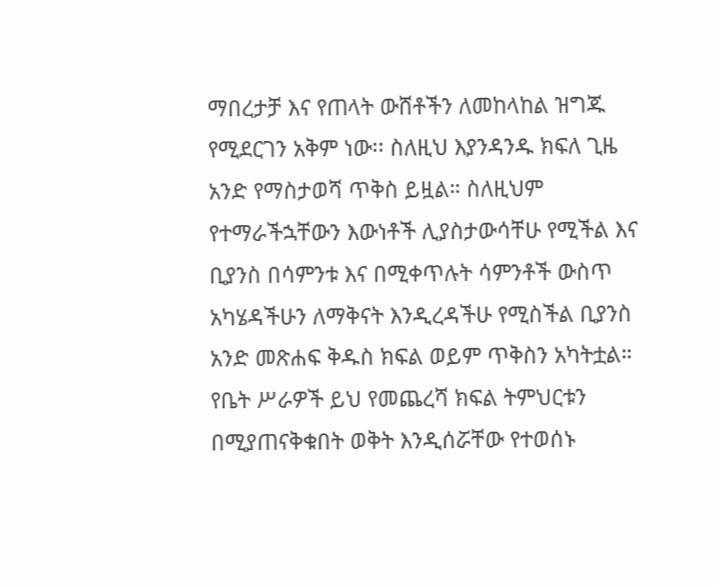ማበረታቻ እና የጠላት ውሸቶችን ለመከላከል ዝግጁ የሚደርገን አቅም ነው፡፡ ስለዚህ እያንዳንዱ ክፍለ ጊዜ አንድ የማስታወሻ ጥቅስ ይዟል። ስለዚህም የተማራችኋቸውን እውነቶች ሊያስታውሳቸሁ የሚችል እና ቢያንስ በሳምንቱ እና በሚቀጥሉት ሳምንቶች ውስጥ አካሄዳችሁን ለማቅናት እንዲረዳችሁ የሚስችል ቢያንስ አንድ መጽሐፍ ቅዱስ ክፍል ወይም ጥቅስን አካትቷል። የቤት ሥራዎች ይህ የመጨረሻ ክፍል ትምህርቱን በሚያጠናቅቁበት ወቅት እንዲሰሯቸው የተወሰኑ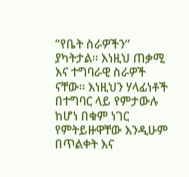“የቤት ስራዎችን” ያካትታል፡፡ እነዚህ ጠቃሚ እና ተግባራዊ ስራዎች ናቸው፡፡ እነዚህን ሃላፊነቶች በተግባር ላይ የምታውሉ ከሆነ በቁም ነገር የምትይዙዋቸው እንዲሁም በጥልቀት እና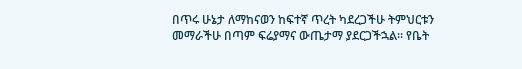በጥሩ ሁኔታ ለማከናወን ከፍተኛ ጥረት ካደረጋችሁ ትምህርቱን መማራችሁ በጣም ፍሬያማና ውጤታማ ያደርጋችኋል። የቤት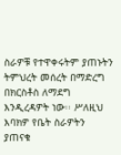ስራዎቹ የተዋቀሩትም ያጠኑትን ትምህረት መሰረት በማድረግ በክርስቶስ ለማደግ እንዲረዳዎት ነው፡፡ ሥለዚህ እባክዎ የቤት ስራዎትን ያጠናቁ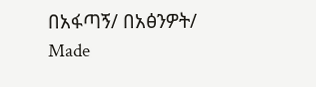በአፋጣኝ/ በአፅንዎት/
Made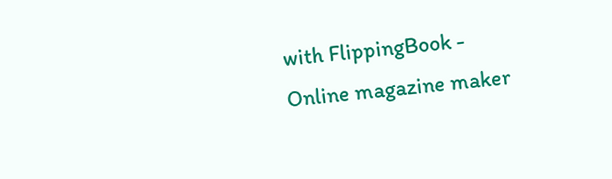with FlippingBook - Online magazine maker